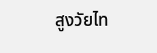สูงวัยไท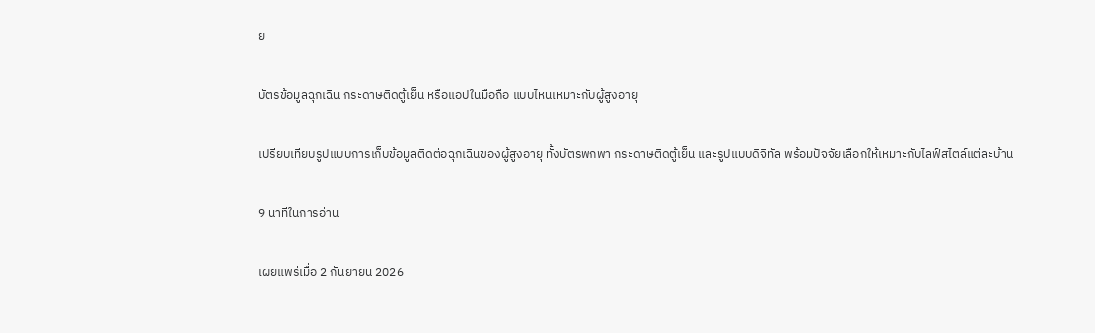ย

บัตรข้อมูลฉุกเฉิน กระดาษติดตู้เย็น หรือแอปในมือถือ แบบไหนเหมาะกับผู้สูงอายุ

เปรียบเทียบรูปแบบการเก็บข้อมูลติดต่อฉุกเฉินของผู้สูงอายุ ทั้งบัตรพกพา กระดาษติดตู้เย็น และรูปแบบดิจิทัล พร้อมปัจจัยเลือกให้เหมาะกับไลฟ์สไตล์แต่ละบ้าน

9 นาทีในการอ่าน

เผยแพร่เมื่อ 2 กันยายน 2026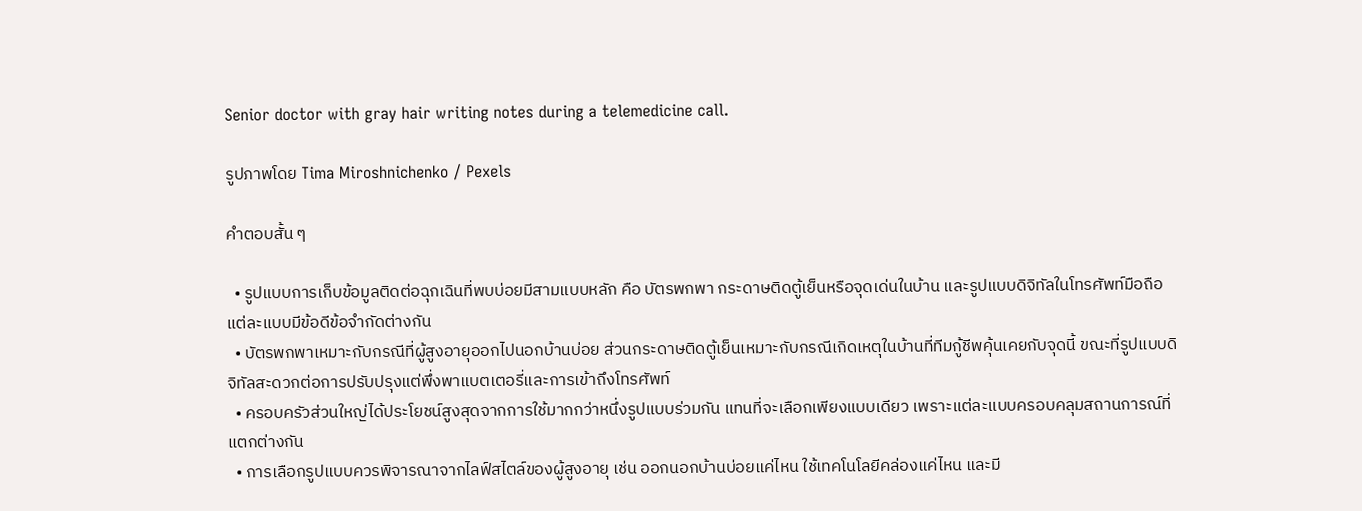Senior doctor with gray hair writing notes during a telemedicine call.

รูปภาพโดย Tima Miroshnichenko / Pexels

คำตอบสั้น ๆ

  • รูปแบบการเก็บข้อมูลติดต่อฉุกเฉินที่พบบ่อยมีสามแบบหลัก คือ บัตรพกพา กระดาษติดตู้เย็นหรือจุดเด่นในบ้าน และรูปแบบดิจิทัลในโทรศัพท์มือถือ แต่ละแบบมีข้อดีข้อจำกัดต่างกัน
  • บัตรพกพาเหมาะกับกรณีที่ผู้สูงอายุออกไปนอกบ้านบ่อย ส่วนกระดาษติดตู้เย็นเหมาะกับกรณีเกิดเหตุในบ้านที่ทีมกู้ชีพคุ้นเคยกับจุดนี้ ขณะที่รูปแบบดิจิทัลสะดวกต่อการปรับปรุงแต่พึ่งพาแบตเตอรี่และการเข้าถึงโทรศัพท์
  • ครอบครัวส่วนใหญ่ได้ประโยชน์สูงสุดจากการใช้มากกว่าหนึ่งรูปแบบร่วมกัน แทนที่จะเลือกเพียงแบบเดียว เพราะแต่ละแบบครอบคลุมสถานการณ์ที่แตกต่างกัน
  • การเลือกรูปแบบควรพิจารณาจากไลฟ์สไตล์ของผู้สูงอายุ เช่น ออกนอกบ้านบ่อยแค่ไหน ใช้เทคโนโลยีคล่องแค่ไหน และมี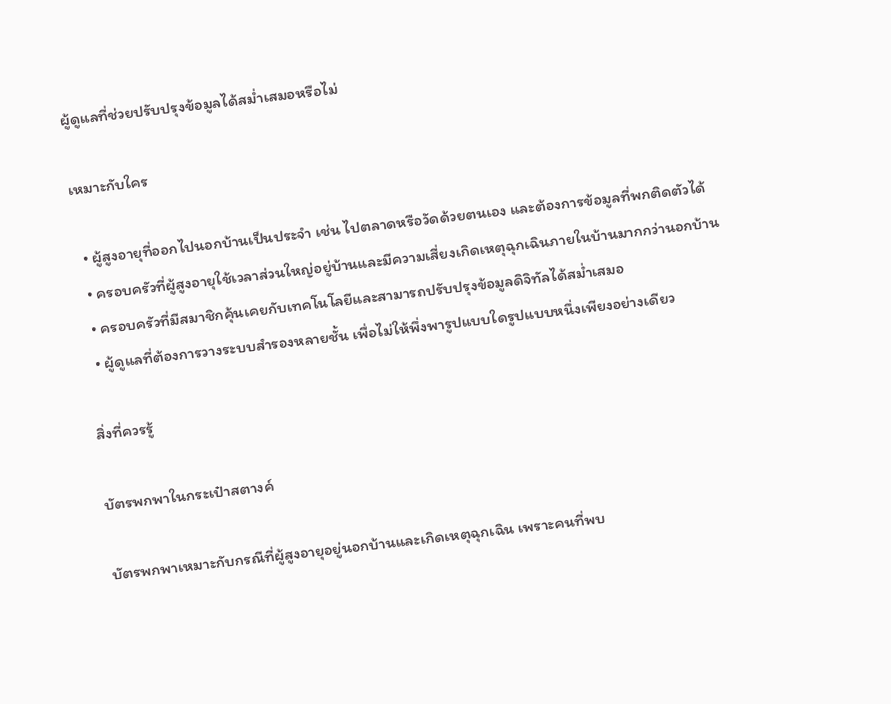ผู้ดูแลที่ช่วยปรับปรุงข้อมูลได้สม่ำเสมอหรือไม่

เหมาะกับใคร

  • ผู้สูงอายุที่ออกไปนอกบ้านเป็นประจำ เช่น ไปตลาดหรือวัดด้วยตนเอง และต้องการข้อมูลที่พกติดตัวได้
  • ครอบครัวที่ผู้สูงอายุใช้เวลาส่วนใหญ่อยู่บ้านและมีความเสี่ยงเกิดเหตุฉุกเฉินภายในบ้านมากกว่านอกบ้าน
  • ครอบครัวที่มีสมาชิกคุ้นเคยกับเทคโนโลยีและสามารถปรับปรุงข้อมูลดิจิทัลได้สม่ำเสมอ
  • ผู้ดูแลที่ต้องการวางระบบสำรองหลายชั้น เพื่อไม่ให้พึ่งพารูปแบบใดรูปแบบหนึ่งเพียงอย่างเดียว

สิ่งที่ควรรู้

บัตรพกพาในกระเป๋าสตางค์

บัตรพกพาเหมาะกับกรณีที่ผู้สูงอายุอยู่นอกบ้านและเกิดเหตุฉุกเฉิน เพราะคนที่พบ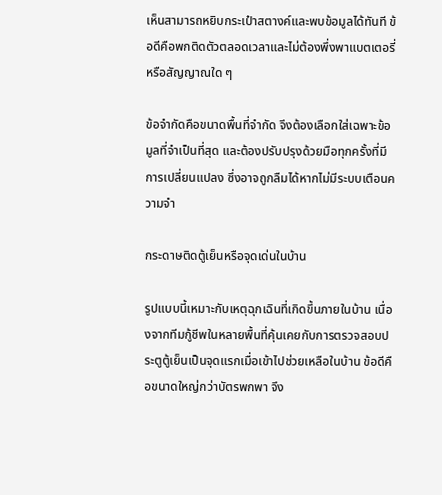เห็นสามารถหยิบกระเป๋าสตางค์และพบข้อมูลได้ทันที ข้อดีคือพกติดตัวตลอดเวลาและไม่ต้องพึ่งพาแบตเตอรี่หรือสัญญาณใด ๆ

ข้อจำกัดคือขนาดพื้นที่จำกัด จึงต้องเลือกใส่เฉพาะข้อมูลที่จำเป็นที่สุด และต้องปรับปรุงด้วยมือทุกครั้งที่มีการเปลี่ยนแปลง ซึ่งอาจถูกลืมได้หากไม่มีระบบเตือนความจำ

กระดาษติดตู้เย็นหรือจุดเด่นในบ้าน

รูปแบบนี้เหมาะกับเหตุฉุกเฉินที่เกิดขึ้นภายในบ้าน เนื่องจากทีมกู้ชีพในหลายพื้นที่คุ้นเคยกับการตรวจสอบประตูตู้เย็นเป็นจุดแรกเมื่อเข้าไปช่วยเหลือในบ้าน ข้อดีคือขนาดใหญ่กว่าบัตรพกพา จึง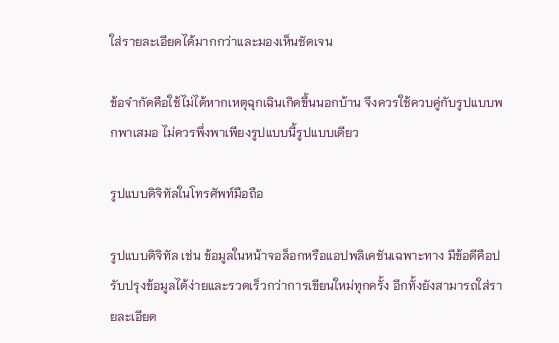ใส่รายละเอียดได้มากกว่าและมองเห็นชัดเจน

ข้อจำกัดคือใช้ไม่ได้หากเหตุฉุกเฉินเกิดขึ้นนอกบ้าน จึงควรใช้ควบคู่กับรูปแบบพกพาเสมอ ไม่ควรพึ่งพาเพียงรูปแบบนี้รูปแบบเดียว

รูปแบบดิจิทัลในโทรศัพท์มือถือ

รูปแบบดิจิทัล เช่น ข้อมูลในหน้าจอล็อกหรือแอปพลิเคชันเฉพาะทาง มีข้อดีคือปรับปรุงข้อมูลได้ง่ายและรวดเร็วกว่าการเขียนใหม่ทุกครั้ง อีกทั้งยังสามารถใส่รายละเอียด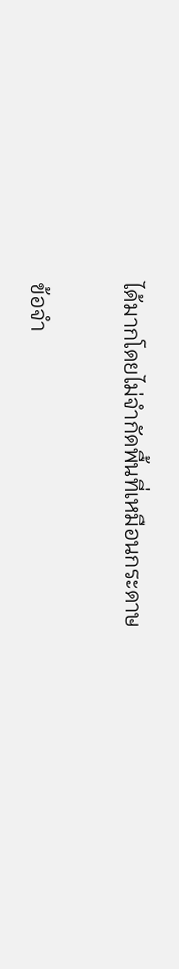ได้มากโดยไม่จำกัดพื้นที่เหมือนกระดาษ

ข้อจำ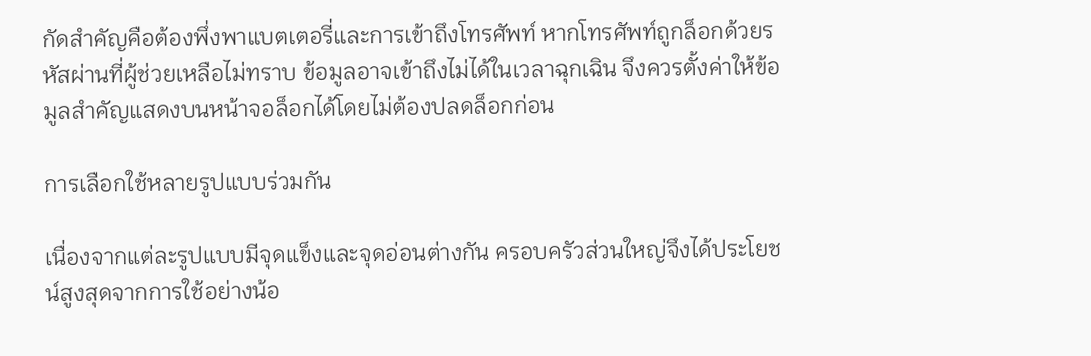กัดสำคัญคือต้องพึ่งพาแบตเตอรี่และการเข้าถึงโทรศัพท์ หากโทรศัพท์ถูกล็อกด้วยรหัสผ่านที่ผู้ช่วยเหลือไม่ทราบ ข้อมูลอาจเข้าถึงไม่ได้ในเวลาฉุกเฉิน จึงควรตั้งค่าให้ข้อมูลสำคัญแสดงบนหน้าจอล็อกได้โดยไม่ต้องปลดล็อกก่อน

การเลือกใช้หลายรูปแบบร่วมกัน

เนื่องจากแต่ละรูปแบบมีจุดแข็งและจุดอ่อนต่างกัน ครอบครัวส่วนใหญ่จึงได้ประโยชน์สูงสุดจากการใช้อย่างน้อ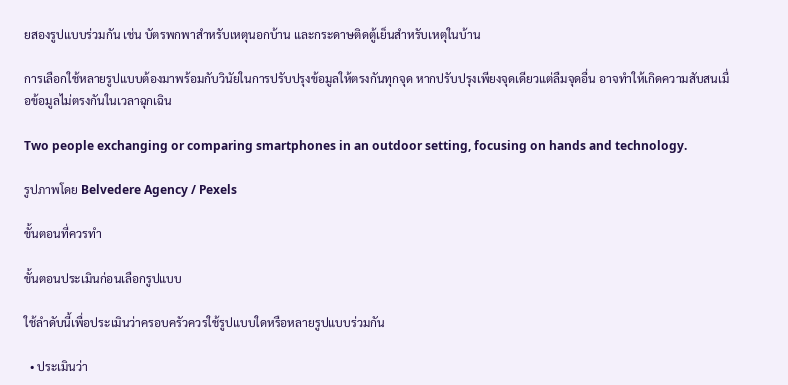ยสองรูปแบบร่วมกัน เช่น บัตรพกพาสำหรับเหตุนอกบ้าน และกระดาษติดตู้เย็นสำหรับเหตุในบ้าน

การเลือกใช้หลายรูปแบบต้องมาพร้อมกับวินัยในการปรับปรุงข้อมูลให้ตรงกันทุกจุด หากปรับปรุงเพียงจุดเดียวแต่ลืมจุดอื่น อาจทำให้เกิดความสับสนเมื่อข้อมูลไม่ตรงกันในเวลาฉุกเฉิน

Two people exchanging or comparing smartphones in an outdoor setting, focusing on hands and technology.

รูปภาพโดย Belvedere Agency / Pexels

ขั้นตอนที่ควรทำ

ขั้นตอนประเมินก่อนเลือกรูปแบบ

ใช้ลำดับนี้เพื่อประเมินว่าครอบครัวควรใช้รูปแบบใดหรือหลายรูปแบบร่วมกัน

  • ประเมินว่า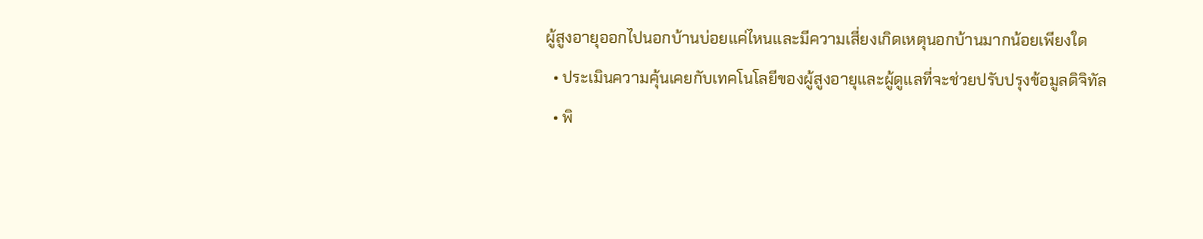ผู้สูงอายุออกไปนอกบ้านบ่อยแค่ไหนและมีความเสี่ยงเกิดเหตุนอกบ้านมากน้อยเพียงใด
  • ประเมินความคุ้นเคยกับเทคโนโลยีของผู้สูงอายุและผู้ดูแลที่จะช่วยปรับปรุงข้อมูลดิจิทัล
  • พิ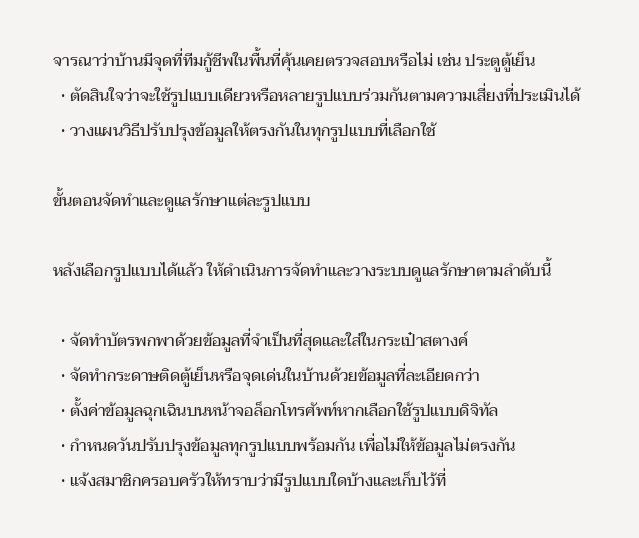จารณาว่าบ้านมีจุดที่ทีมกู้ชีพในพื้นที่คุ้นเคยตรวจสอบหรือไม่ เช่น ประตูตู้เย็น
  • ตัดสินใจว่าจะใช้รูปแบบเดียวหรือหลายรูปแบบร่วมกันตามความเสี่ยงที่ประเมินได้
  • วางแผนวิธีปรับปรุงข้อมูลให้ตรงกันในทุกรูปแบบที่เลือกใช้

ขั้นตอนจัดทำและดูแลรักษาแต่ละรูปแบบ

หลังเลือกรูปแบบได้แล้ว ให้ดำเนินการจัดทำและวางระบบดูแลรักษาตามลำดับนี้

  • จัดทำบัตรพกพาด้วยข้อมูลที่จำเป็นที่สุดและใส่ในกระเป๋าสตางค์
  • จัดทำกระดาษติดตู้เย็นหรือจุดเด่นในบ้านด้วยข้อมูลที่ละเอียดกว่า
  • ตั้งค่าข้อมูลฉุกเฉินบนหน้าจอล็อกโทรศัพท์หากเลือกใช้รูปแบบดิจิทัล
  • กำหนดวันปรับปรุงข้อมูลทุกรูปแบบพร้อมกัน เพื่อไม่ให้ข้อมูลไม่ตรงกัน
  • แจ้งสมาชิกครอบครัวให้ทราบว่ามีรูปแบบใดบ้างและเก็บไว้ที่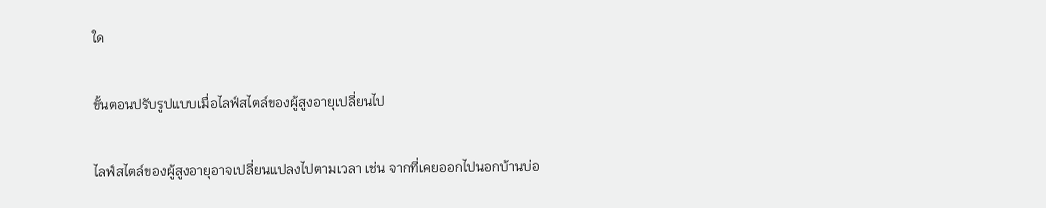ใด

ขั้นตอนปรับรูปแบบเมื่อไลฟ์สไตล์ของผู้สูงอายุเปลี่ยนไป

ไลฟ์สไตล์ของผู้สูงอายุอาจเปลี่ยนแปลงไปตามเวลา เช่น จากที่เคยออกไปนอกบ้านบ่อ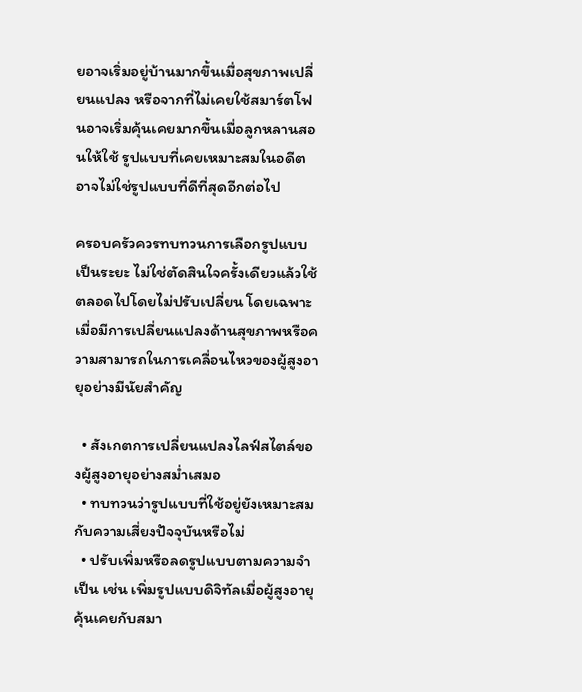ยอาจเริ่มอยู่บ้านมากขึ้นเมื่อสุขภาพเปลี่ยนแปลง หรือจากที่ไม่เคยใช้สมาร์ตโฟนอาจเริ่มคุ้นเคยมากขึ้นเมื่อลูกหลานสอนให้ใช้ รูปแบบที่เคยเหมาะสมในอดีตอาจไม่ใช่รูปแบบที่ดีที่สุดอีกต่อไป

ครอบครัวควรทบทวนการเลือกรูปแบบเป็นระยะ ไม่ใช่ตัดสินใจครั้งเดียวแล้วใช้ตลอดไปโดยไม่ปรับเปลี่ยน โดยเฉพาะเมื่อมีการเปลี่ยนแปลงด้านสุขภาพหรือความสามารถในการเคลื่อนไหวของผู้สูงอายุอย่างมีนัยสำคัญ

  • สังเกตการเปลี่ยนแปลงไลฟ์สไตล์ของผู้สูงอายุอย่างสม่ำเสมอ
  • ทบทวนว่ารูปแบบที่ใช้อยู่ยังเหมาะสมกับความเสี่ยงปัจจุบันหรือไม่
  • ปรับเพิ่มหรือลดรูปแบบตามความจำเป็น เช่น เพิ่มรูปแบบดิจิทัลเมื่อผู้สูงอายุคุ้นเคยกับสมา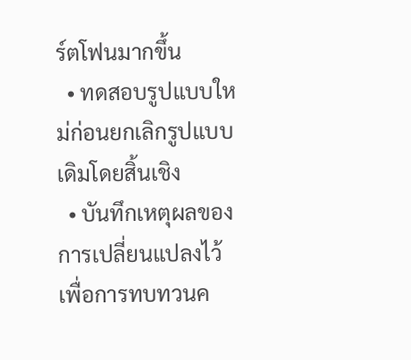ร์ตโฟนมากขึ้น
  • ทดสอบรูปแบบใหม่ก่อนยกเลิกรูปแบบเดิมโดยสิ้นเชิง
  • บันทึกเหตุผลของการเปลี่ยนแปลงไว้เพื่อการทบทวนค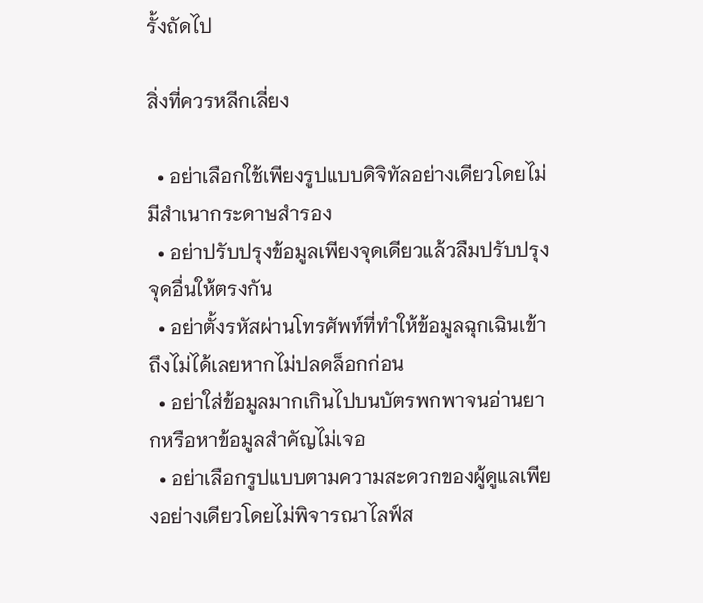รั้งถัดไป

สิ่งที่ควรหลีกเลี่ยง

  • อย่าเลือกใช้เพียงรูปแบบดิจิทัลอย่างเดียวโดยไม่มีสำเนากระดาษสำรอง
  • อย่าปรับปรุงข้อมูลเพียงจุดเดียวแล้วลืมปรับปรุงจุดอื่นให้ตรงกัน
  • อย่าตั้งรหัสผ่านโทรศัพท์ที่ทำให้ข้อมูลฉุกเฉินเข้าถึงไม่ได้เลยหากไม่ปลดล็อกก่อน
  • อย่าใส่ข้อมูลมากเกินไปบนบัตรพกพาจนอ่านยากหรือหาข้อมูลสำคัญไม่เจอ
  • อย่าเลือกรูปแบบตามความสะดวกของผู้ดูแลเพียงอย่างเดียวโดยไม่พิจารณาไลฟ์ส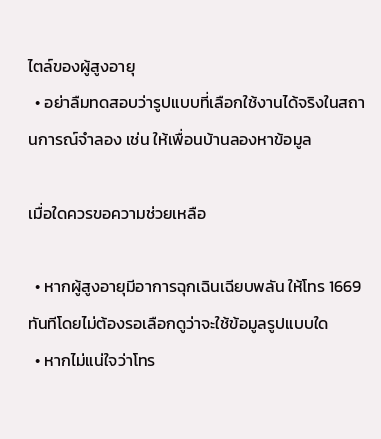ไตล์ของผู้สูงอายุ
  • อย่าลืมทดสอบว่ารูปแบบที่เลือกใช้งานได้จริงในสถานการณ์จำลอง เช่น ให้เพื่อนบ้านลองหาข้อมูล

เมื่อใดควรขอความช่วยเหลือ

  • หากผู้สูงอายุมีอาการฉุกเฉินเฉียบพลัน ให้โทร 1669 ทันทีโดยไม่ต้องรอเลือกดูว่าจะใช้ข้อมูลรูปแบบใด
  • หากไม่แน่ใจว่าโทร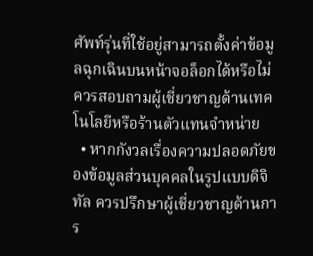ศัพท์รุ่นที่ใช้อยู่สามารถตั้งค่าข้อมูลฉุกเฉินบนหน้าจอล็อกได้หรือไม่ ควรสอบถามผู้เชี่ยวชาญด้านเทคโนโลยีหรือร้านตัวแทนจำหน่าย
  • หากกังวลเรื่องความปลอดภัยของข้อมูลส่วนบุคคลในรูปแบบดิจิทัล ควรปรึกษาผู้เชี่ยวชาญด้านการ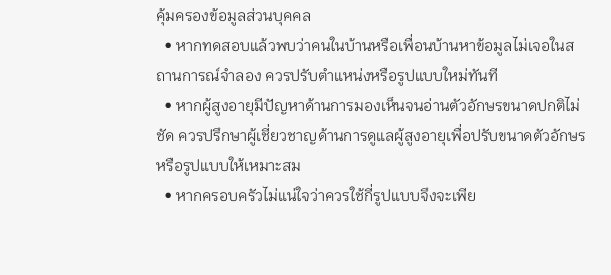คุ้มครองข้อมูลส่วนบุคคล
  • หากทดสอบแล้วพบว่าคนในบ้านหรือเพื่อนบ้านหาข้อมูลไม่เจอในสถานการณ์จำลอง ควรปรับตำแหน่งหรือรูปแบบใหม่ทันที
  • หากผู้สูงอายุมีปัญหาด้านการมองเห็นจนอ่านตัวอักษรขนาดปกติไม่ชัด ควรปรึกษาผู้เชี่ยวชาญด้านการดูแลผู้สูงอายุเพื่อปรับขนาดตัวอักษรหรือรูปแบบให้เหมาะสม
  • หากครอบครัวไม่แน่ใจว่าควรใช้กี่รูปแบบจึงจะเพีย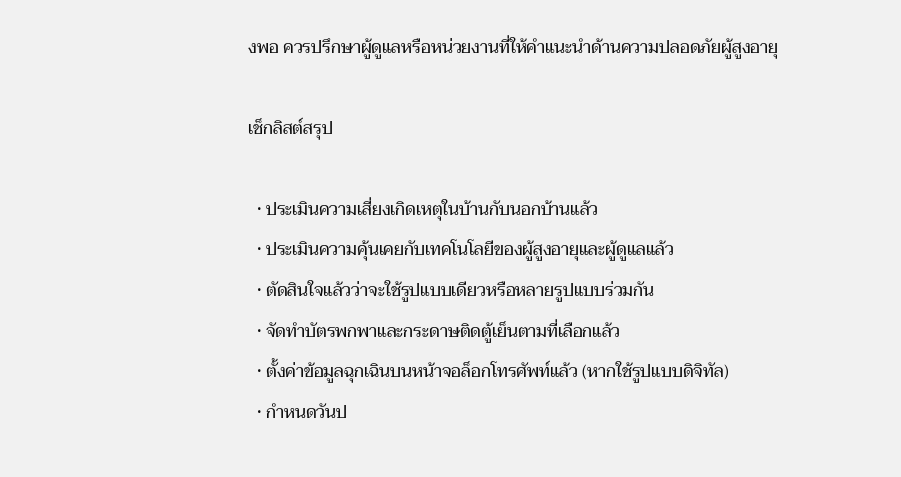งพอ ควรปรึกษาผู้ดูแลหรือหน่วยงานที่ให้คำแนะนำด้านความปลอดภัยผู้สูงอายุ

เช็กลิสต์สรุป

  • ประเมินความเสี่ยงเกิดเหตุในบ้านกับนอกบ้านแล้ว
  • ประเมินความคุ้นเคยกับเทคโนโลยีของผู้สูงอายุและผู้ดูแลแล้ว
  • ตัดสินใจแล้วว่าจะใช้รูปแบบเดียวหรือหลายรูปแบบร่วมกัน
  • จัดทำบัตรพกพาและกระดาษติดตู้เย็นตามที่เลือกแล้ว
  • ตั้งค่าข้อมูลฉุกเฉินบนหน้าจอล็อกโทรศัพท์แล้ว (หากใช้รูปแบบดิจิทัล)
  • กำหนดวันป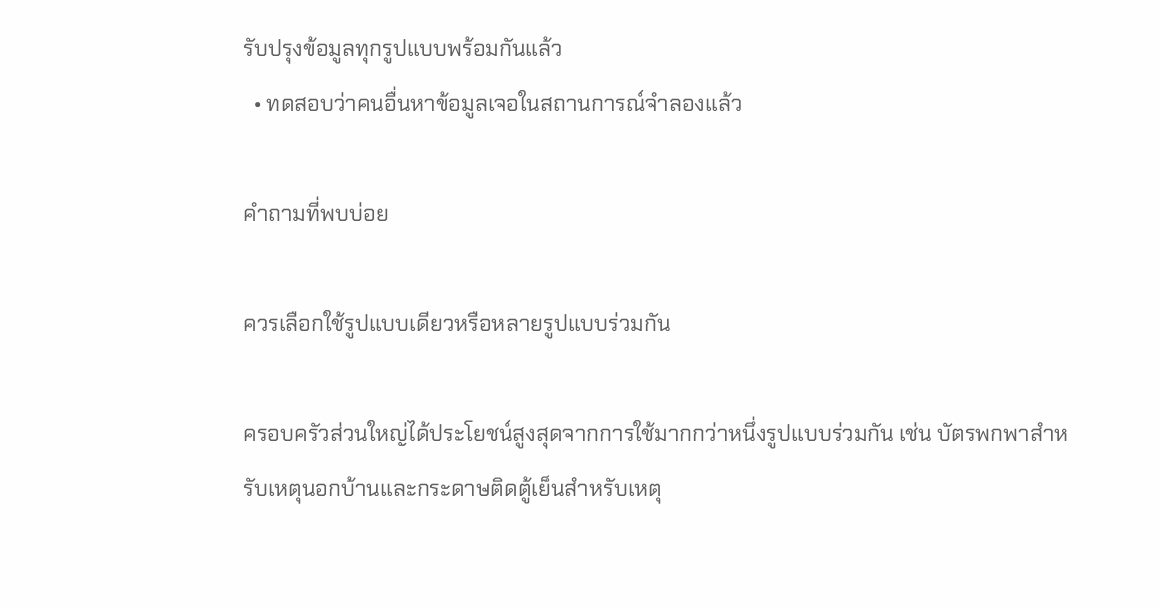รับปรุงข้อมูลทุกรูปแบบพร้อมกันแล้ว
  • ทดสอบว่าคนอื่นหาข้อมูลเจอในสถานการณ์จำลองแล้ว

คำถามที่พบบ่อย

ควรเลือกใช้รูปแบบเดียวหรือหลายรูปแบบร่วมกัน

ครอบครัวส่วนใหญ่ได้ประโยชน์สูงสุดจากการใช้มากกว่าหนึ่งรูปแบบร่วมกัน เช่น บัตรพกพาสำหรับเหตุนอกบ้านและกระดาษติดตู้เย็นสำหรับเหตุ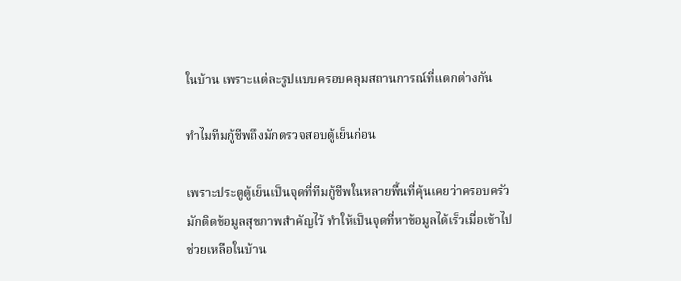ในบ้าน เพราะแต่ละรูปแบบครอบคลุมสถานการณ์ที่แตกต่างกัน

ทำไมทีมกู้ชีพถึงมักตรวจสอบตู้เย็นก่อน

เพราะประตูตู้เย็นเป็นจุดที่ทีมกู้ชีพในหลายพื้นที่คุ้นเคยว่าครอบครัวมักติดข้อมูลสุขภาพสำคัญไว้ ทำให้เป็นจุดที่หาข้อมูลได้เร็วเมื่อเข้าไปช่วยเหลือในบ้าน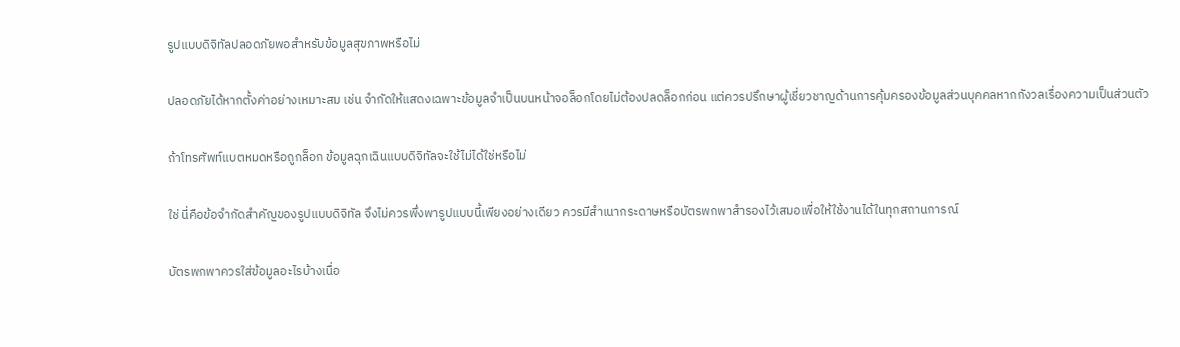รูปแบบดิจิทัลปลอดภัยพอสำหรับข้อมูลสุขภาพหรือไม่

ปลอดภัยได้หากตั้งค่าอย่างเหมาะสม เช่น จำกัดให้แสดงเฉพาะข้อมูลจำเป็นบนหน้าจอล็อกโดยไม่ต้องปลดล็อกก่อน แต่ควรปรึกษาผู้เชี่ยวชาญด้านการคุ้มครองข้อมูลส่วนบุคคลหากกังวลเรื่องความเป็นส่วนตัว

ถ้าโทรศัพท์แบตหมดหรือถูกล็อก ข้อมูลฉุกเฉินแบบดิจิทัลจะใช้ไม่ได้ใช่หรือไม่

ใช่ นี่คือข้อจำกัดสำคัญของรูปแบบดิจิทัล จึงไม่ควรพึ่งพารูปแบบนี้เพียงอย่างเดียว ควรมีสำเนากระดาษหรือบัตรพกพาสำรองไว้เสมอเพื่อให้ใช้งานได้ในทุกสถานการณ์

บัตรพกพาควรใส่ข้อมูลอะไรบ้างเนื่อ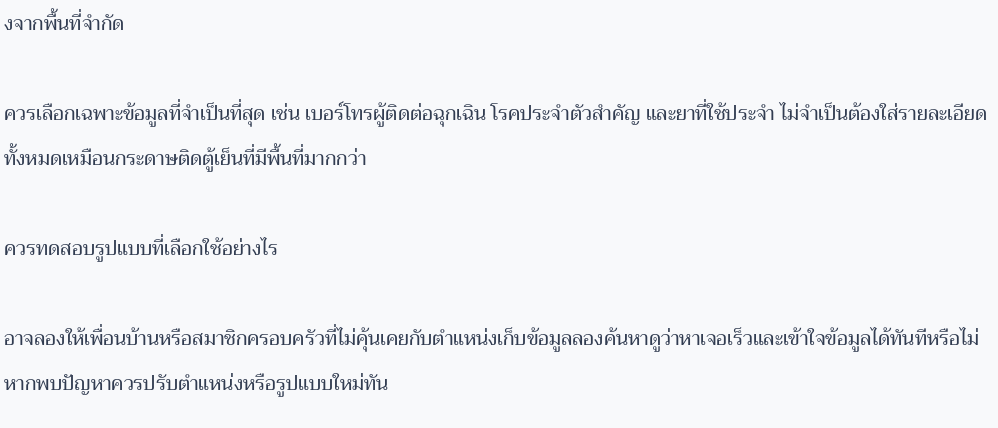งจากพื้นที่จำกัด

ควรเลือกเฉพาะข้อมูลที่จำเป็นที่สุด เช่น เบอร์โทรผู้ติดต่อฉุกเฉิน โรคประจำตัวสำคัญ และยาที่ใช้ประจำ ไม่จำเป็นต้องใส่รายละเอียดทั้งหมดเหมือนกระดาษติดตู้เย็นที่มีพื้นที่มากกว่า

ควรทดสอบรูปแบบที่เลือกใช้อย่างไร

อาจลองให้เพื่อนบ้านหรือสมาชิกครอบครัวที่ไม่คุ้นเคยกับตำแหน่งเก็บข้อมูลลองค้นหาดูว่าหาเจอเร็วและเข้าใจข้อมูลได้ทันทีหรือไม่ หากพบปัญหาควรปรับตำแหน่งหรือรูปแบบใหม่ทัน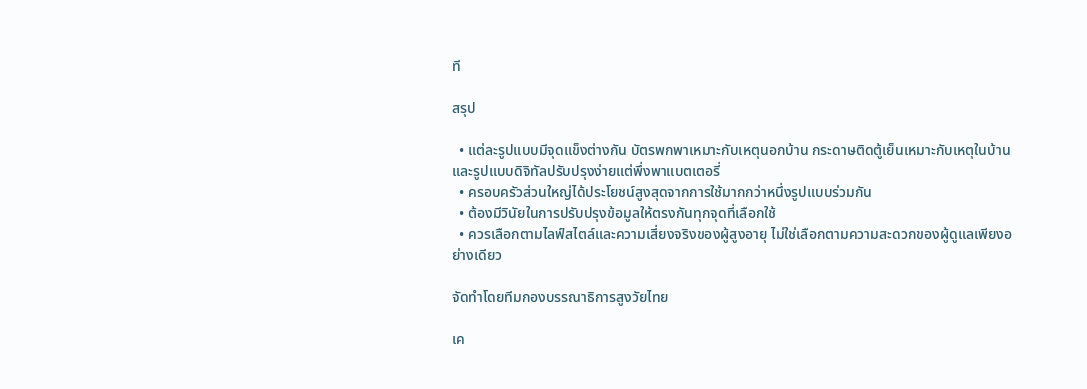ที

สรุป

  • แต่ละรูปแบบมีจุดแข็งต่างกัน บัตรพกพาเหมาะกับเหตุนอกบ้าน กระดาษติดตู้เย็นเหมาะกับเหตุในบ้าน และรูปแบบดิจิทัลปรับปรุงง่ายแต่พึ่งพาแบตเตอรี่
  • ครอบครัวส่วนใหญ่ได้ประโยชน์สูงสุดจากการใช้มากกว่าหนึ่งรูปแบบร่วมกัน
  • ต้องมีวินัยในการปรับปรุงข้อมูลให้ตรงกันทุกจุดที่เลือกใช้
  • ควรเลือกตามไลฟ์สไตล์และความเสี่ยงจริงของผู้สูงอายุ ไม่ใช่เลือกตามความสะดวกของผู้ดูแลเพียงอย่างเดียว

จัดทำโดยทีมกองบรรณาธิการสูงวัยไทย

เค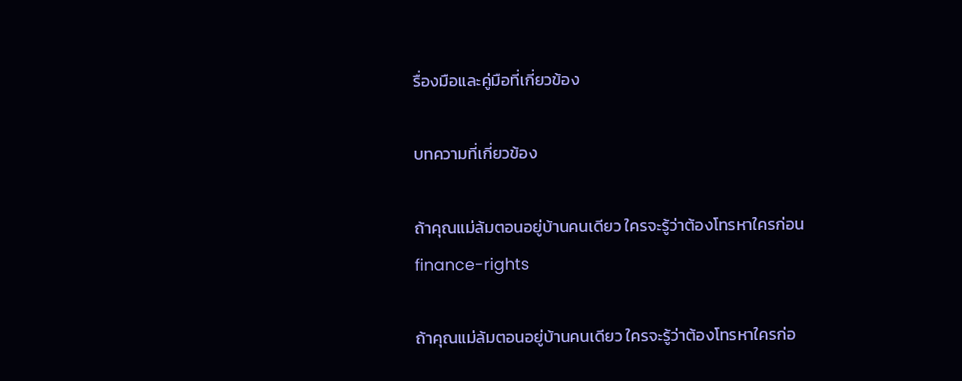รื่องมือและคู่มือที่เกี่ยวข้อง

บทความที่เกี่ยวข้อง

ถ้าคุณแม่ล้มตอนอยู่บ้านคนเดียว ใครจะรู้ว่าต้องโทรหาใครก่อน
finance-rights

ถ้าคุณแม่ล้มตอนอยู่บ้านคนเดียว ใครจะรู้ว่าต้องโทรหาใครก่อ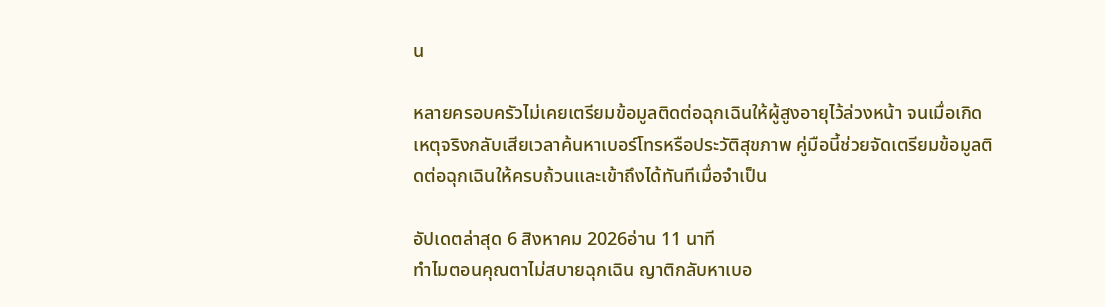น

หลายครอบครัวไม่เคยเตรียมข้อมูลติดต่อฉุกเฉินให้ผู้สูงอายุไว้ล่วงหน้า จนเมื่อเกิดเหตุจริงกลับเสียเวลาค้นหาเบอร์โทรหรือประวัติสุขภาพ คู่มือนี้ช่วยจัดเตรียมข้อมูลติดต่อฉุกเฉินให้ครบถ้วนและเข้าถึงได้ทันทีเมื่อจำเป็น

อัปเดตล่าสุด 6 สิงหาคม 2026อ่าน 11 นาที
ทำไมตอนคุณตาไม่สบายฉุกเฉิน ญาติกลับหาเบอ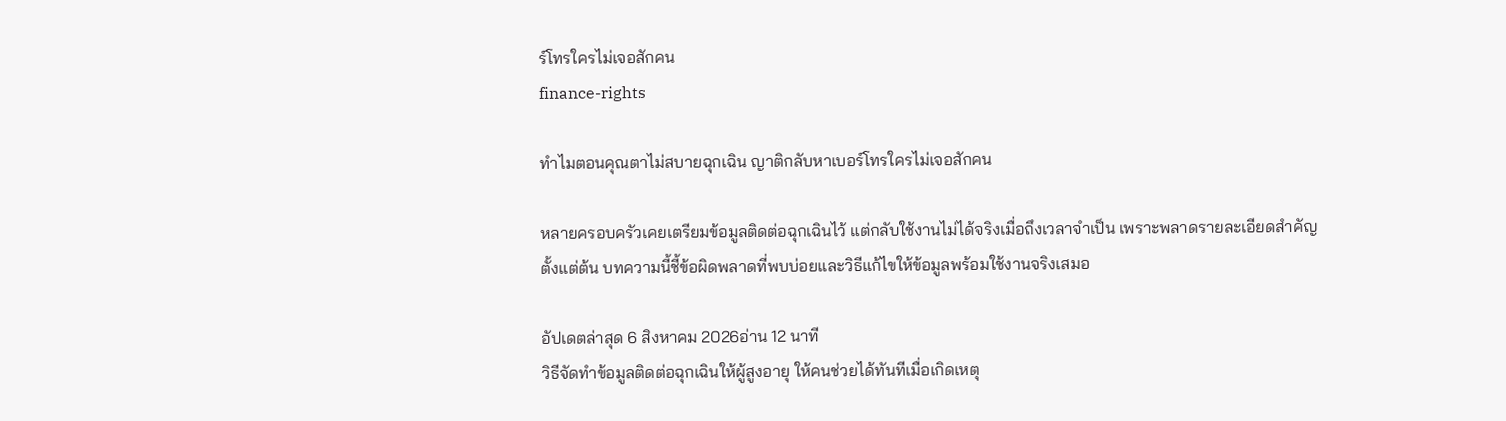ร์โทรใครไม่เจอสักคน
finance-rights

ทำไมตอนคุณตาไม่สบายฉุกเฉิน ญาติกลับหาเบอร์โทรใครไม่เจอสักคน

หลายครอบครัวเคยเตรียมข้อมูลติดต่อฉุกเฉินไว้ แต่กลับใช้งานไม่ได้จริงเมื่อถึงเวลาจำเป็น เพราะพลาดรายละเอียดสำคัญตั้งแต่ต้น บทความนี้ชี้ข้อผิดพลาดที่พบบ่อยและวิธีแก้ไขให้ข้อมูลพร้อมใช้งานจริงเสมอ

อัปเดตล่าสุด 6 สิงหาคม 2026อ่าน 12 นาที
วิธีจัดทำข้อมูลติดต่อฉุกเฉินให้ผู้สูงอายุ ให้คนช่วยได้ทันทีเมื่อเกิดเหตุ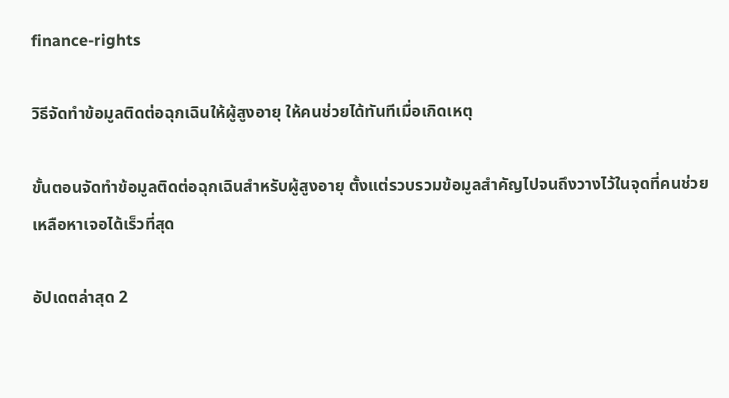finance-rights

วิธีจัดทำข้อมูลติดต่อฉุกเฉินให้ผู้สูงอายุ ให้คนช่วยได้ทันทีเมื่อเกิดเหตุ

ขั้นตอนจัดทำข้อมูลติดต่อฉุกเฉินสำหรับผู้สูงอายุ ตั้งแต่รวบรวมข้อมูลสำคัญไปจนถึงวางไว้ในจุดที่คนช่วยเหลือหาเจอได้เร็วที่สุด

อัปเดตล่าสุด 2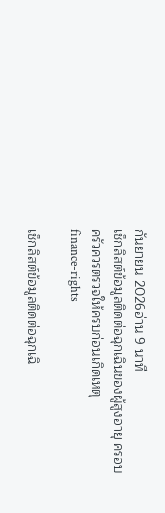กันยายน 2026อ่าน 9 นาที
เช็กลิสต์ข้อมูลติดต่อฉุกเฉินของผู้สูงอายุ ครอบครัวควรตรวจให้ครบก่อนเกิดเหตุ
finance-rights

เช็กลิสต์ข้อมูลติดต่อฉุกเฉิ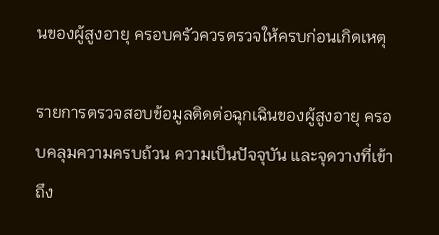นของผู้สูงอายุ ครอบครัวควรตรวจให้ครบก่อนเกิดเหตุ

รายการตรวจสอบข้อมูลติดต่อฉุกเฉินของผู้สูงอายุ ครอบคลุมความครบถ้วน ความเป็นปัจจุบัน และจุดวางที่เข้าถึง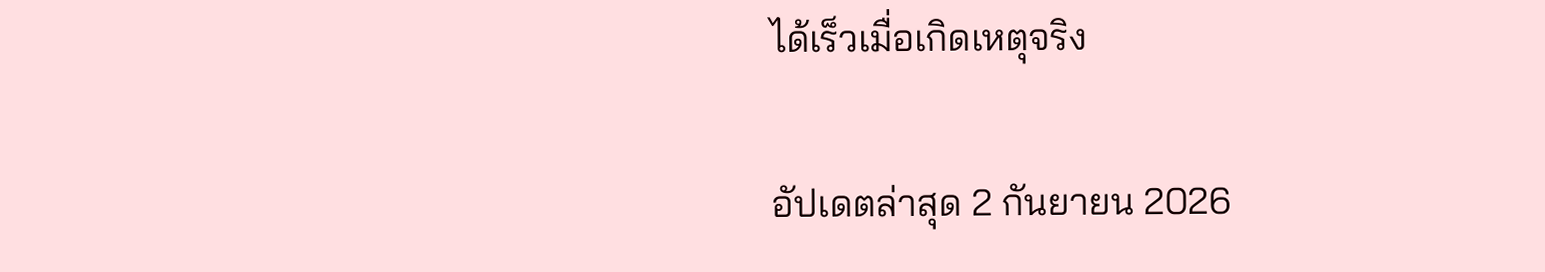ได้เร็วเมื่อเกิดเหตุจริง

อัปเดตล่าสุด 2 กันยายน 2026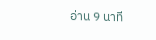อ่าน 9 นาที